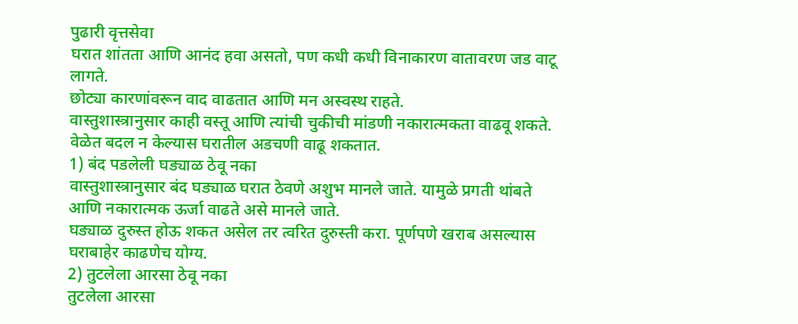पुढारी वृत्तसेवा
घरात शांतता आणि आनंद हवा असतो, पण कधी कधी विनाकारण वातावरण जड वाटू लागते.
छोट्या कारणांवरून वाद वाढतात आणि मन अस्वस्थ राहते.
वास्तुशास्त्रानुसार काही वस्तू आणि त्यांची चुकीची मांडणी नकारात्मकता वाढवू शकते.
वेळेत बदल न केल्यास घरातील अडचणी वाढू शकतात.
1) बंद पडलेली घड्याळ ठेवू नका
वास्तुशास्त्रानुसार बंद घड्याळ घरात ठेवणे अशुभ मानले जाते. यामुळे प्रगती थांबते आणि नकारात्मक ऊर्जा वाढते असे मानले जाते.
घड्याळ दुरुस्त होऊ शकत असेल तर त्वरित दुरुस्ती करा. पूर्णपणे खराब असल्यास घराबाहेर काढणेच योग्य.
2) तुटलेला आरसा ठेवू नका
तुटलेला आरसा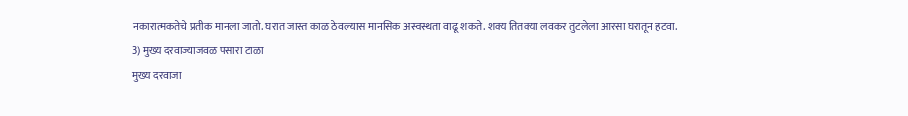नकारात्मकतेचे प्रतीक मानला जातो. घरात जास्त काळ ठेवल्यास मानसिक अस्वस्थता वाढू शकते. शक्य तितक्या लवकर तुटलेला आरसा घरातून हटवा.
3) मुख्य दरवाज्याजवळ पसारा टाळा
मुख्य दरवाजा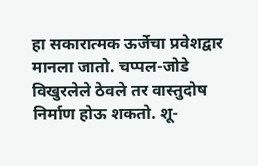हा सकारात्मक ऊर्जेचा प्रवेशद्वार मानला जातो. चप्पल-जोडे विखुरलेले ठेवले तर वास्तुदोष निर्माण होऊ शकतो. शू-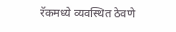रॅकमध्ये व्यवस्थित ठेवणे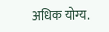अधिक योग्य.